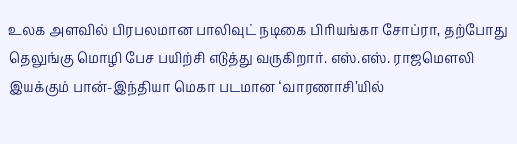உலக அளவில் பிரபலமான பாலிவுட் நடிகை பிரியங்கா சோப்ரா, தற்போது தெலுங்கு மொழி பேச பயிற்சி எடுத்து வருகிறார். எஸ்.எஸ். ராஜமௌலி இயக்கும் பான்-இந்தியா மெகா படமான ‘வாரணாசி’யில்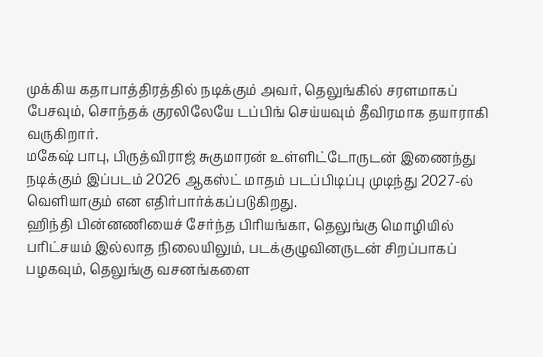முக்கிய கதாபாத்திரத்தில் நடிக்கும் அவர், தெலுங்கில் சரளமாகப் பேசவும், சொந்தக் குரலிலேயே டப்பிங் செய்யவும் தீவிரமாக தயாராகி வருகிறார்.
மகேஷ் பாபு, பிருத்விராஜ் சுகுமாரன் உள்ளிட்டோருடன் இணைந்து நடிக்கும் இப்படம் 2026 ஆகஸ்ட் மாதம் படப்பிடிப்பு முடிந்து 2027-ல் வெளியாகும் என எதிர்பார்க்கப்படுகிறது.
ஹிந்தி பின்னணியைச் சேர்ந்த பிரியங்கா, தெலுங்கு மொழியில் பரிட்சயம் இல்லாத நிலையிலும், படக்குழுவினருடன் சிறப்பாகப் பழகவும், தெலுங்கு வசனங்களை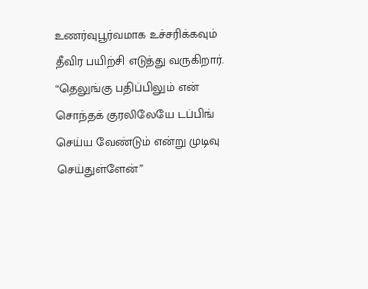உணர்வுபூர்வமாக உச்சரிக்கவும் தீவிர பயிற்சி எடுத்து வருகிறார். “தெலுங்கு பதிப்பிலும் என் சொந்தக் குரலிலேயே டப்பிங் செய்ய வேண்டும் என்று முடிவு செய்துள்ளேன்”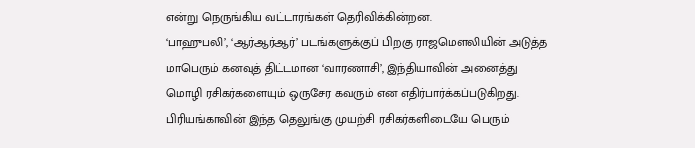என்று நெருங்கிய வட்டாரங்கள் தெரிவிக்கின்றன.
‘பாஹுபலி’, ‘ஆர்ஆர்ஆர்’ படங்களுக்குப் பிறகு ராஜமௌலியின் அடுத்த மாபெரும் கனவுத் திட்டமான ‘வாரணாசி’, இந்தியாவின் அனைத்து மொழி ரசிகர்களையும் ஒருசேர கவரும் என எதிர்பார்க்கப்படுகிறது.
பிரியங்காவின் இந்த தெலுங்கு முயற்சி ரசிகர்களிடையே பெரும்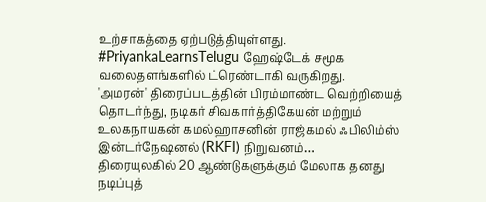உற்சாகத்தை ஏற்படுத்தியுள்ளது. #PriyankaLearnsTelugu ஹேஷ்டேக் சமூக வலைதளங்களில் ட்ரெண்டாகி வருகிறது.
'அமரன்' திரைப்படத்தின் பிரம்மாண்ட வெற்றியைத் தொடர்ந்து, நடிகர் சிவகார்த்திகேயன் மற்றும் உலகநாயகன் கமல்ஹாசனின் ராஜ்கமல் ஃபிலிம்ஸ் இன்டர்நேஷனல் (RKFI) நிறுவனம்…
திரையுலகில் 20 ஆண்டுகளுக்கும் மேலாக தனது நடிப்புத்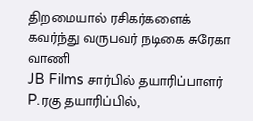திறமையால் ரசிகர்களைக் கவர்ந்து வருபவர் நடிகை சுரேகா வாணி
JB Films சார்பில் தயாரிப்பாளர் P.ரகு தயாரிப்பில்,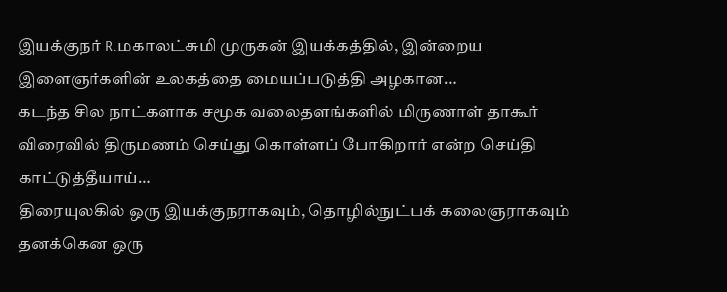இயக்குநர் R.மகாலட்சுமி முருகன் இயக்கத்தில், இன்றைய இளைஞர்களின் உலகத்தை மையப்படுத்தி அழகான…
கடந்த சில நாட்களாக சமூக வலைதளங்களில் மிருணாள் தாகூர் விரைவில் திருமணம் செய்து கொள்ளப் போகிறார் என்ற செய்தி காட்டுத்தீயாய்…
திரையுலகில் ஒரு இயக்குநராகவும், தொழில்நுட்பக் கலைஞராகவும் தனக்கென ஒரு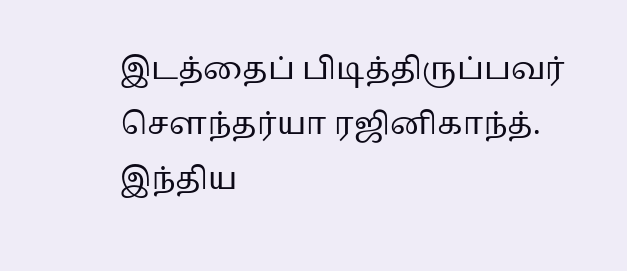இடத்தைப் பிடித்திருப்பவர் சௌந்தர்யா ரஜினிகாந்த்.
இந்திய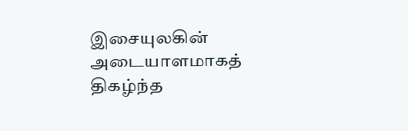இசையுலகின் அடையாளமாகத் திகழ்ந்த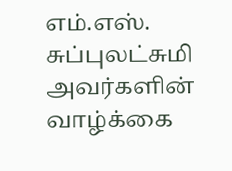எம்.எஸ். சுப்புலட்சுமி அவர்களின் வாழ்க்கை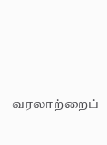வரலாற்றைப்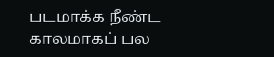படமாக்க நீண்ட காலமாகப் பல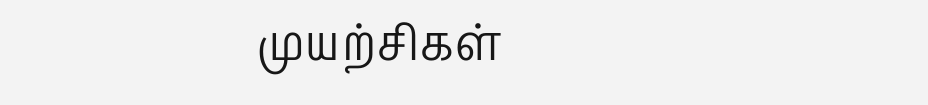முயற்சிகள்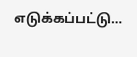எடுக்கப்பட்டு…